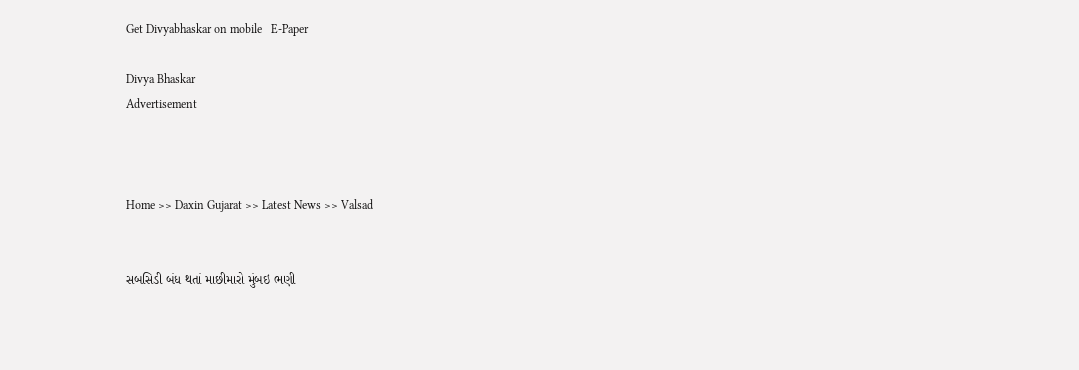Get Divyabhaskar on mobile   E-Paper

Divya Bhaskar
Advertisement



Home >> Daxin Gujarat >> Latest News >> Valsad


સબસિડી બંધ થતાં માછીમારો મુંબઇ ભણી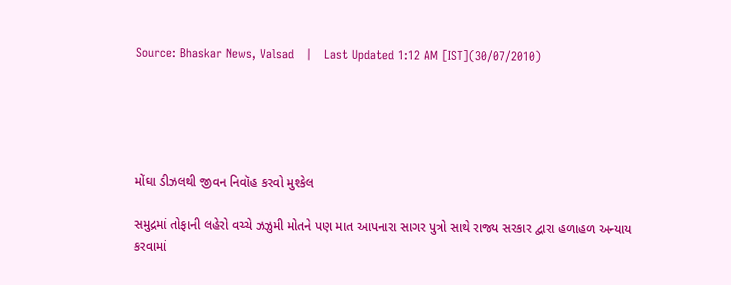Source: Bhaskar News, Valsad   |   Last Updated 1:12 AM [IST](30/07/2010)





મોંઘા ડીઝલથી જીવન નિવૉહ કરવો મુશ્કેલ

સમુદ્રમાં તોફાની લહેરો વચ્ચે ઝઝુમી મોતને પણ માત આપનારા સાગર પુત્રો સાથે રાજ્ય સરકાર દ્વારા હળાહળ અન્યાય કરવામાં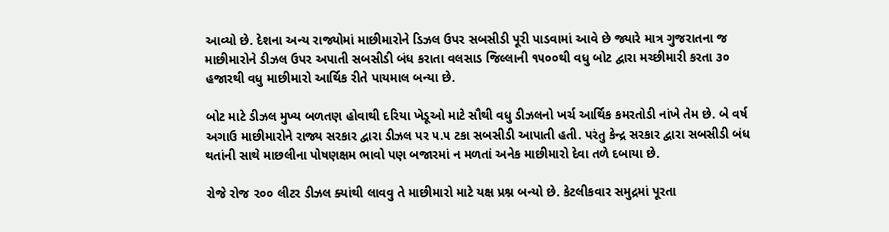આવ્યો છે. દેશના અન્ય રાજ્યોમાં માછીમારોને ડિઝલ ઉપર સબસીડી પૂરી પાડવામાં આવે છે જ્યારે માત્ર ગુજરાતના જ માછીમારોને ડીઝલ ઉપર અપાતી સબસીડી બંધ કરાતા વલસાડ જિલ્લાની ૧૫૦૦થી વધુ બોટ દ્વારા મચ્છીમારી કરતા ૩૦ હજારથી વધુ માછીમારો આર્થિક રીતે પાયમાલ બન્યા છે.

બોટ માટે ડીઝલ મુખ્ય બળતણ હોવાથી દરિયા ખેડૂઓ માટે સૌથી વધુ ડીઝલનો ખર્ચ આર્થિક કમરતોડી નાંખે તેમ છે. બે વર્ષ અગાઉ માછીમારોને રાજ્ય સરકાર દ્વારા ડીઝલ પર ૫.૫ ટકા સબસીડી આપાતી હતી. પરંતુ કેન્દ્ર સરકાર દ્વારા સબસીડી બંધ થતાંની સાથે માછલીના પોષણક્ષમ ભાવો પણ બજારમાં ન મળતાં અનેક માછીમારો દેવા તળે દબાયા છે.

રોજે રોજ ૨૦૦ લીટર ડીઝલ ક્યાંથી લાવવુ તે માછીમારો માટે યક્ષ પ્રશ્ન બન્યો છે. કેટલીકવાર સમુદ્રમાં પૂરતા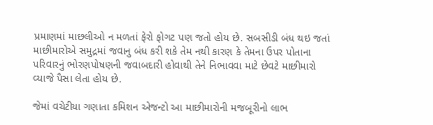પ્રમાણમાં માછલીઓ ન મળતાં ફેરો ફોગટ પણ જતો હોય છે. સબસીડી બંધ થઇ જતાં માછીમારોએ સમુદ્રમાં જવાનુ બંધ કરી શકે તેમ નથી કારણ કે તેમના ઉપર પોતાના પરિવારનું ભોરણપોષણની જવાબદારી હોવાથી તેને નિભાવવા માટે છેવટે માછીમારો વ્યાજે પૈસા લેતા હોય છે.

જેમાં વચેટીયા ગણાતા કમિશન એજન્ટો આ માછીમારોની મજબૂરીનો લાભ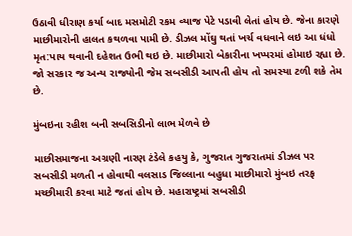ઉઠાવી ધીરાણ કર્યા બાદ મસમોટી રકમ વ્યાજ પેટે પડાવી લેતાં હોય છે. જેના કારણે માછીમારોની હાલત કથળવા પામી છે. ડીઝલ મોંઘુ થતાં ખર્ચ વધવાને લઇ આ ધંધો મૃત:પાય થવાની દહેશત ઉભી થઇ છે. માછીમારો બેકારીના ખપ્પરમાં હોમાઇ રહ્યા છે. જો સરકાર જ અન્ય રાજ્યોની જેમ સબસીડી આપતી હોય તો સમસ્યા ટળી શકે તેમ છે.

મુંબઇના રહીશ બની સબસિડીનો લાભ મેળવે છે

માછીસમાજના અગ્રણી નારણ ટંડેલે કહયુ કે, ગુજરાત ગુજરાતમાં ડીઝલ પર સબસીડી મળતી ન હોવાથી વલસાડ જિલ્લાના બહુધા માછીમારો મુંબઇ તરફ મચ્છીમારી કરવા માટે જતાં હોય છે. મહારાષ્ટ્રમાં સબસીડી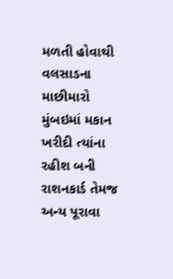મળતી હોવાથી વલસાડના માછીમારો મુંબઇમાં મકાન ખરીદી ત્યાંના રહીશ બની રાશનકાર્ડ તેમજ અન્ય પૂરાવા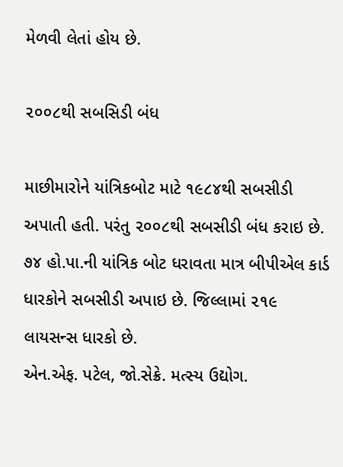મેળવી લેતાં હોય છે.

૨૦૦૮થી સબસિડી બંધ

માછીમારોને યાંત્રિકબોટ માટે ૧૯૮૪થી સબસીડી અપાતી હતી. પરંતુ ૨૦૦૮થી સબસીડી બંધ કરાઇ છે. ૭૪ હો.પા.ની યાંત્રિક બોટ ધરાવતા માત્ર બીપીએલ કાર્ડ ધારકોને સબસીડી અપાઇ છે. જિલ્લામાં ૨૧૯ લાયસન્સ ધારકો છે.
એન.એફ. પટેલ, જો.સેક્રે. મત્સ્ય ઉદ્યોગ.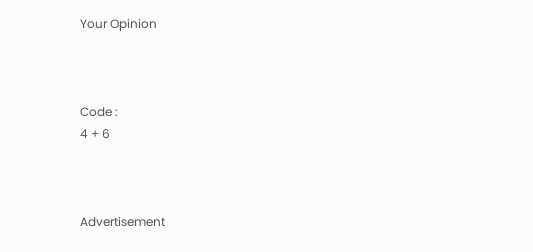Your Opinion



Code :
4 + 6



Advertisement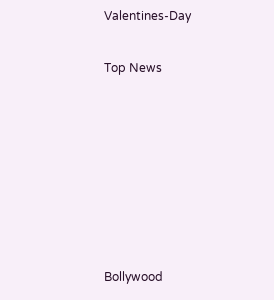Valentines-Day


Top News











Bollywood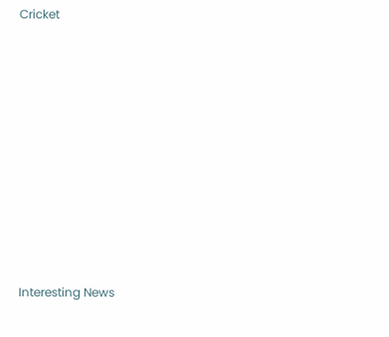Cricket











Interesting News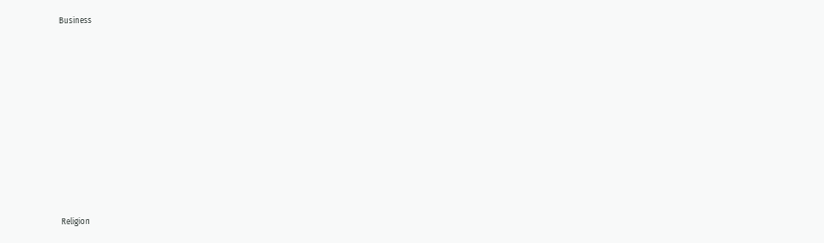Business











Religion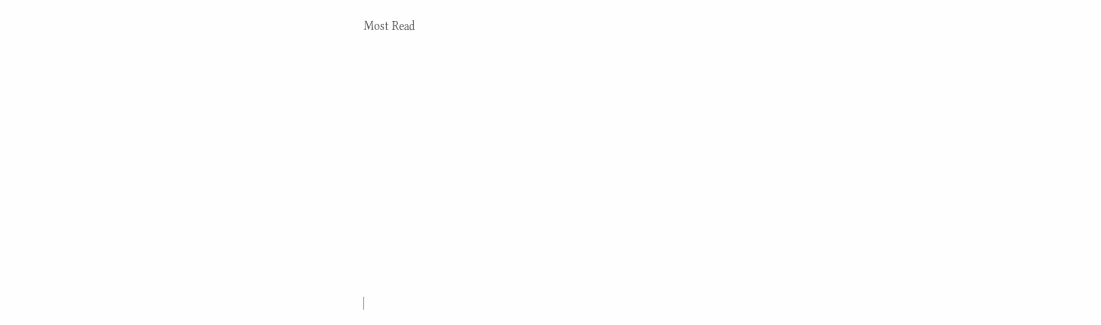Most Read













|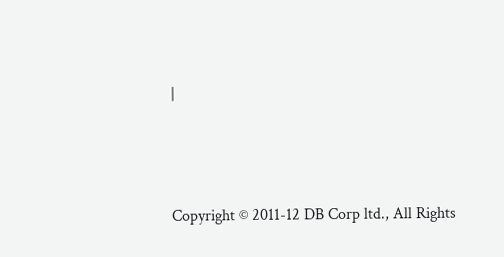|




Copyright © 2011-12 DB Corp ltd., All Rights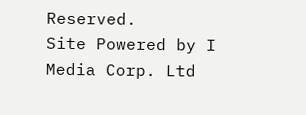Reserved.
Site Powered by I Media Corp. Ltd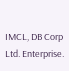IMCL, DB Corp Ltd. Enterprise.